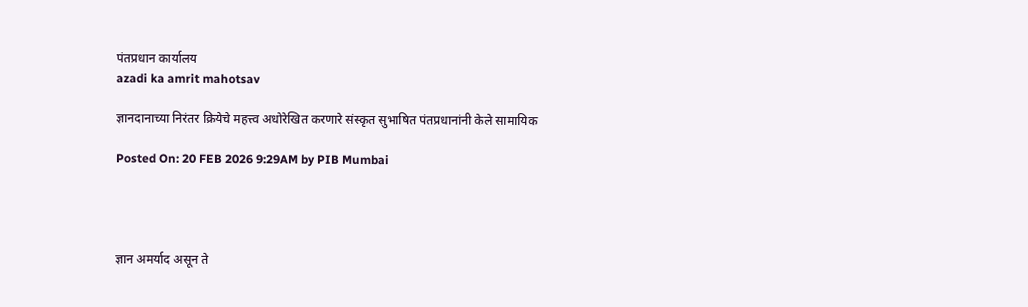पंतप्रधान कार्यालय
azadi ka amrit mahotsav

ज्ञानदानाच्या निरंतर क्रियेचे महत्त्व अधोरेखित करणारे संस्कृत सुभाषित पंतप्रधानांनी केले सामायिक

Posted On: 20 FEB 2026 9:29AM by PIB Mumbai




ज्ञान अमर्याद असून ते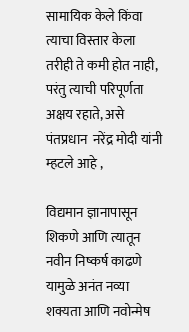सामायिक केले किंवा त्याचा विस्तार केला  तरीही ते कमी होत नाही, परंतु त्याची परिपूर्णता अक्षय रहाते, असे पंतप्रधान  नरेंद्र मोदी यांनी म्हटले आहे ,

विद्यमान ज्ञानापासून शिकणे आणि त्यातून नवीन निष्कर्ष काढणे यामुळे अनंत नव्या शक्यता आणि नवोन्मेष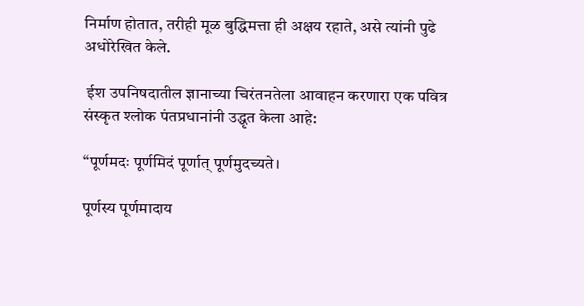निर्माण होतात, तरीही मूळ बुद्धिमत्ता ही अक्षय रहाते, असे त्यांनी पुढे अधोरेखित केले.

 ईश उपनिषदातील ज्ञानाच्या चिरंतनतेला आवाहन करणारा एक पवित्र संस्कृत श्लोक पंतप्रधानांनी उद्धृत केला आहे:

“पूर्णमदः पूर्णमिदं पूर्णात् पूर्णमुदच्यते।

पूर्णस्य पूर्णमादाय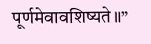पूर्णमेवावशिष्यते॥”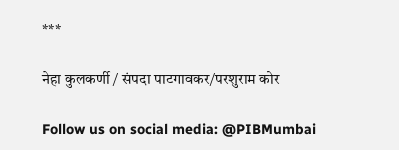***

नेहा कुलकर्णी / संपदा पाटगावकर/परशुराम कोर

Follow us on social media: @PIBMumbai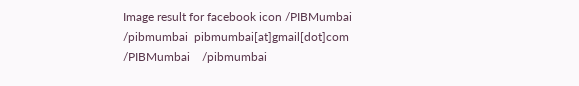Image result for facebook icon /PIBMumbai    /pibmumbai  pibmumbai[at]gmail[dot]com  /PIBMumbai    /pibmumbai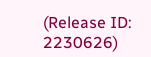(Release ID: 2230626)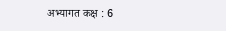अभ्यागत कक्ष : 6